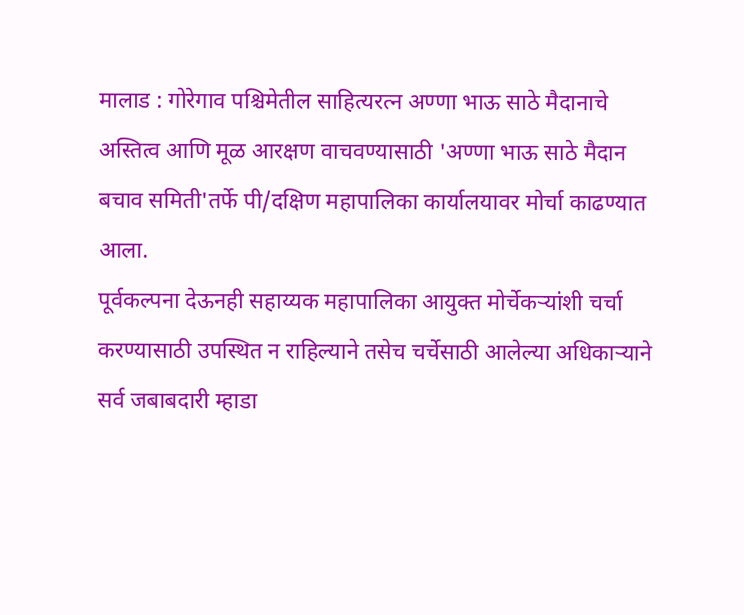मालाड : गोरेगाव पश्चिमेतील साहित्यरत्न अण्णा भाऊ साठे मैदानाचे अस्तित्व आणि मूळ आरक्षण वाचवण्यासाठी 'अण्णा भाऊ साठे मैदान बचाव समिती'तर्फे पी/दक्षिण महापालिका कार्यालयावर मोर्चा काढण्यात आला.
पूर्वकल्पना देऊनही सहाय्यक महापालिका आयुक्त मोर्चेकऱ्यांशी चर्चा करण्यासाठी उपस्थित न राहिल्याने तसेच चर्चेसाठी आलेल्या अधिकाऱ्याने सर्व जबाबदारी म्हाडा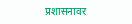प्रशासनावर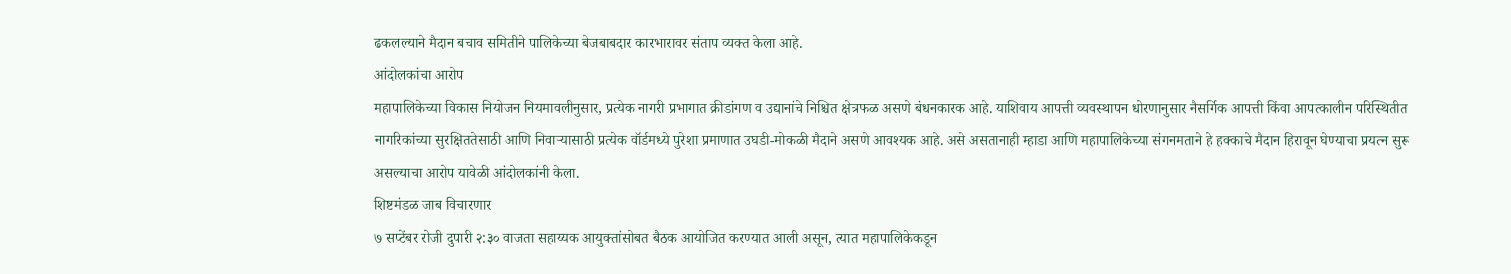ढकलल्याने मैदान बचाव समितीने पालिकेच्या बेजबाबदार कारभारावर संताप व्यक्त केला आहे.
आंदोलकांचा आरोप
महापालिकेच्या विकास नियोजन नियमावलीनुसार, प्रत्येक नागरी प्रभागात क्रीडांगण व उद्यानांचे निश्चित क्षेत्रफळ असणे बंधनकारक आहे. याशिवाय आपत्ती व्यवस्थापन धोरणानुसार नैसर्गिक आपत्ती किंवा आपत्कालीन परिस्थितीत नागरिकांच्या सुरक्षिततेसाठी आणि निवाऱ्यासाठी प्रत्येक वॉर्डमध्ये पुरेशा प्रमाणात उघडी-मोकळी मैदाने असणे आवश्यक आहे. असे असतानाही म्हाडा आणि महापालिकेच्या संगनमताने हे हक्काचे मैदान हिरावून घेण्याचा प्रयत्न सुरू असल्याचा आरोप यावेळी आंदोलकांनी केला.
शिष्टमंडळ जाब विचारणार
७ सप्टेंबर रोजी दुपारी २:३० वाजता सहाय्यक आयुक्तांसोबत बैठक आयोजित करण्यात आली असून, त्यात महापालिकेकडून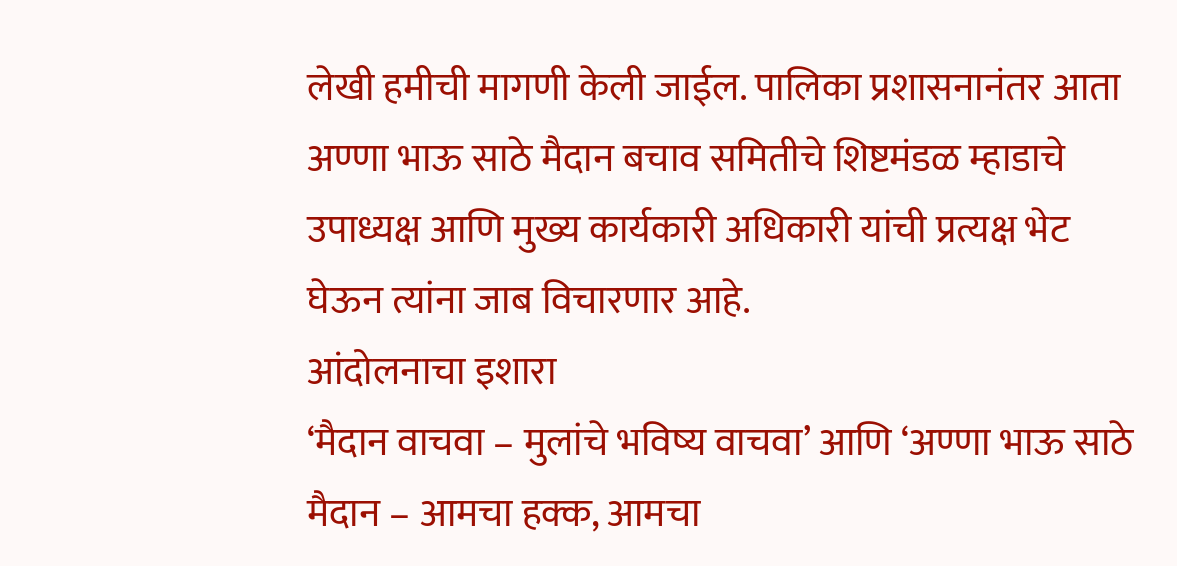लेखी हमीची मागणी केली जाईल. पालिका प्रशासनानंतर आता अण्णा भाऊ साठे मैदान बचाव समितीचे शिष्टमंडळ म्हाडाचे उपाध्यक्ष आणि मुख्य कार्यकारी अधिकारी यांची प्रत्यक्ष भेट घेऊन त्यांना जाब विचारणार आहे.
आंदोलनाचा इशारा
‘मैदान वाचवा – मुलांचे भविष्य वाचवा’ आणि ‘अण्णा भाऊ साठे मैदान – आमचा हक्क, आमचा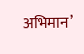अभिमान’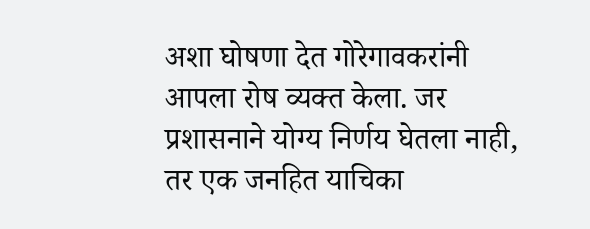अशा घोषणा देत गोरेगावकरांनी आपला रोष व्यक्त केला. जर प्रशासनाने योग्य निर्णय घेतला नाही, तर एक जनहित याचिका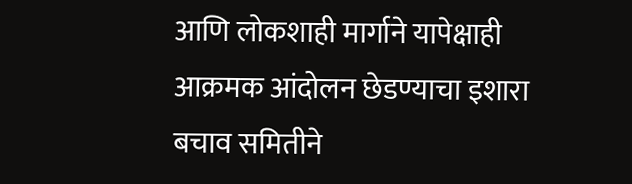आणि लोकशाही मार्गाने यापेक्षाही आक्रमक आंदोलन छेडण्याचा इशारा बचाव समितीने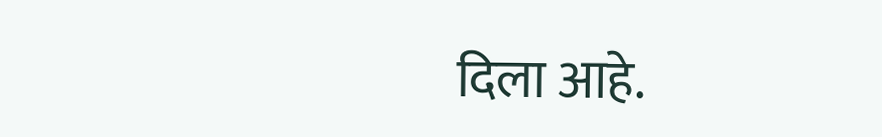दिला आहे.